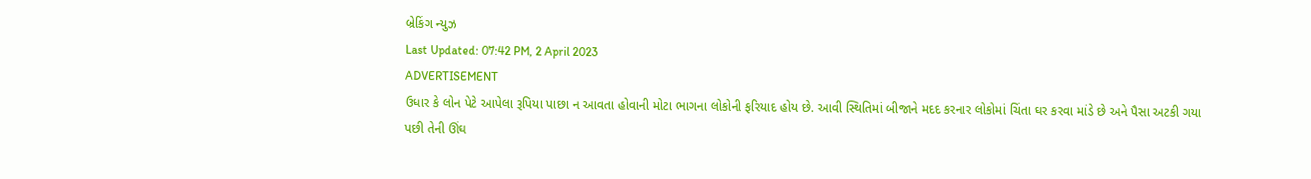બ્રેકિંગ ન્યુઝ
Last Updated: 07:42 PM, 2 April 2023
ADVERTISEMENT
ઉધાર કે લોન પેટે આપેલા રૂપિયા પાછા ન આવતા હોવાની મોટા ભાગના લોકોની ફરિયાદ હોય છે. આવી સ્થિતિમાં બીજાને મદદ કરનાર લોકોમાં ચિંતા ઘર કરવા માંડે છે અને પૈસા અટકી ગયા પછી તેની ઊંઘ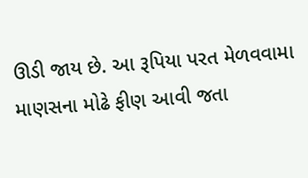ઊડી જાય છે. આ રૂપિયા પરત મેળવવામા માણસના મોઢે ફીણ આવી જતા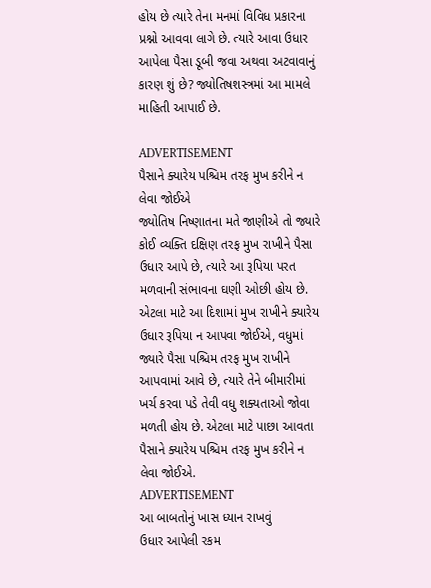હોય છે ત્યારે તેના મનમાં વિવિધ પ્રકારના પ્રશ્નો આવવા લાગે છે. ત્યારે આવા ઉધાર આપેલા પૈસા ડૂબી જવા અથવા અટવાવાનું કારણ શું છે? જ્યોતિષશસ્ત્રમાં આ મામલે માહિતી આપાઈ છે.

ADVERTISEMENT
પૈસાને ક્યારેય પશ્ચિમ તરફ મુખ કરીને ન લેવા જોઈએ
જ્યોતિષ નિષ્ણાતના મતે જાણીએ તો જ્યારે કોઈ વ્યક્તિ દક્ષિણ તરફ મુખ રાખીને પૈસા ઉધાર આપે છે, ત્યારે આ રૂપિયા પરત મળવાની સંભાવના ઘણી ઓછી હોય છે. એટલા માટે આ દિશામાં મુખ રાખીને ક્યારેય ઉધાર રૂપિયા ન આપવા જોઈએ, વધુમાં જ્યારે પૈસા પશ્ચિમ તરફ મુખ રાખીને આપવામાં આવે છે, ત્યારે તેને બીમારીમાં ખર્ચ કરવા પડે તેવી વધુ શક્યતાઓ જોવા મળતી હોય છે. એટલા માટે પાછા આવતા પૈસાને ક્યારેય પશ્ચિમ તરફ મુખ કરીને ન લેવા જોઈએ.
ADVERTISEMENT
આ બાબતોનું ખાસ ધ્યાન રાખવું
ઉધાર આપેલી રકમ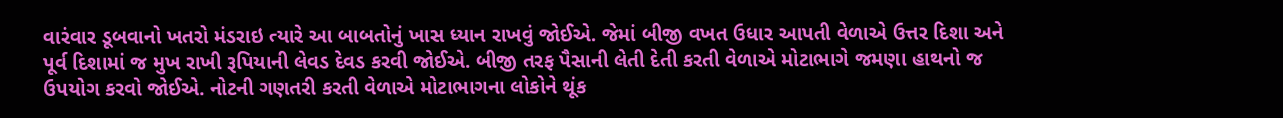વારંવાર ડૂબવાનો ખતરો મંડરાઇ ત્યારે આ બાબતોનું ખાસ ધ્યાન રાખવું જોઈએ. જેમાં બીજી વખત ઉધાર આપતી વેળાએ ઉત્તર દિશા અને પૂર્વ દિશામાં જ મુખ રાખી રૂપિયાની લેવડ દેવડ કરવી જોઈએ. બીજી તરફ પૈસાની લેતી દેતી કરતી વેળાએ મોટાભાગે જમણા હાથનો જ ઉપયોગ કરવો જોઈએ. નોટની ગણતરી કરતી વેળાએ મોટાભાગના લોકોને થૂંક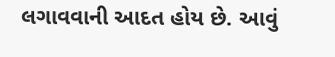લગાવવાની આદત હોય છે. આવું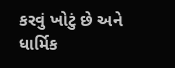કરવું ખોટું છે અને ધાર્મિક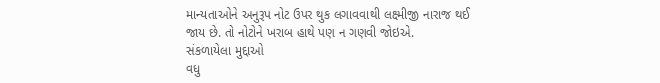માન્યતાઓને અનુરૂપ નોટ ઉપર થુક લગાવવાથી લક્ષ્મીજી નારાજ થઈ જાય છે. તો નોટોને ખરાબ હાથે પણ ન ગણવી જોઇએ.
સંકળાયેલા મુદ્દાઓ
વધુ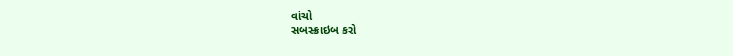વાંચો
સબસ્ક્રાઇબ કરો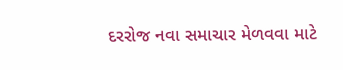દરરોજ નવા સમાચાર મેળવવા માટે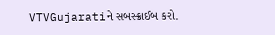VTVGujaratiને સબસ્ક્રાઈબ કરો.